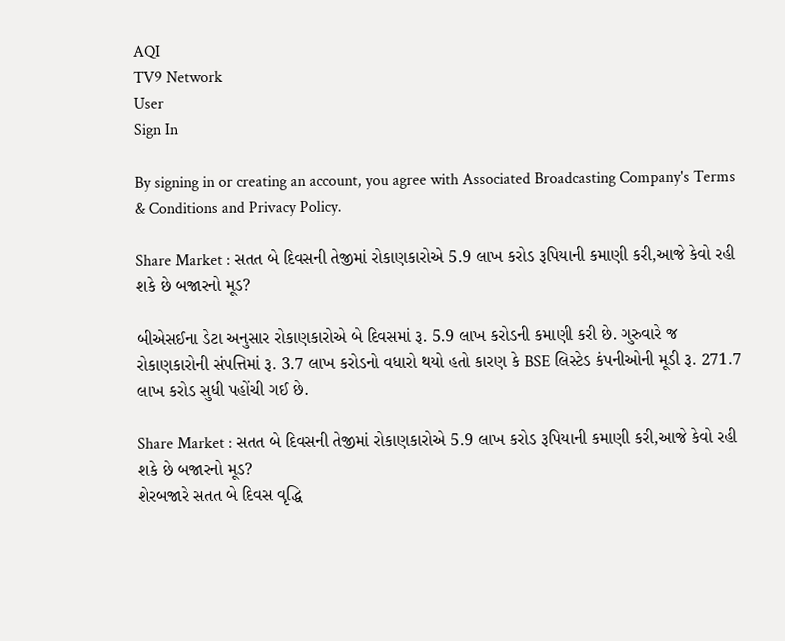AQI
TV9 Network
User
Sign In

By signing in or creating an account, you agree with Associated Broadcasting Company's Terms & Conditions and Privacy Policy.

Share Market : સતત બે દિવસની તેજીમાં રોકાણકારોએ 5.9 લાખ કરોડ રૂપિયાની કમાણી કરી,આજે કેવો રહી શકે છે બજારનો મૂડ?

બીએસઈના ડેટા અનુસાર રોકાણકારોએ બે દિવસમાં રૂ. 5.9 લાખ કરોડની કમાણી કરી છે. ગુરુવારે જ રોકાણકારોની સંપત્તિમાં રૂ. 3.7 લાખ કરોડનો વધારો થયો હતો કારણ કે BSE લિસ્ટેડ કંપનીઓની મૂડી રૂ. 271.7 લાખ કરોડ સુધી પહોંચી ગઈ છે.

Share Market : સતત બે દિવસની તેજીમાં રોકાણકારોએ 5.9 લાખ કરોડ રૂપિયાની કમાણી કરી,આજે કેવો રહી શકે છે બજારનો મૂડ?
શેરબજારે સતત બે દિવસ વૃદ્ધિ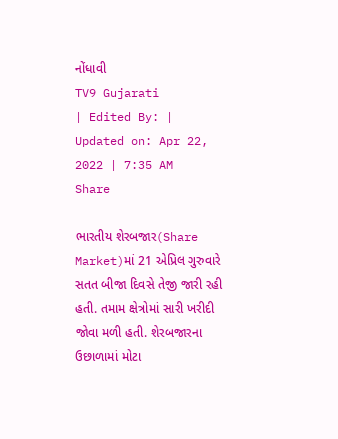નોંધાવી
TV9 Gujarati
| Edited By: | Updated on: Apr 22, 2022 | 7:35 AM
Share

ભારતીય શેરબજાર(Share Market)માં 21 એપ્રિલ ગુરુવારે સતત બીજા દિવસે તેજી જારી રહી હતી. તમામ ક્ષેત્રોમાં સારી ખરીદી જોવા મળી હતી. શેરબજારના ઉછાળામાં મોટા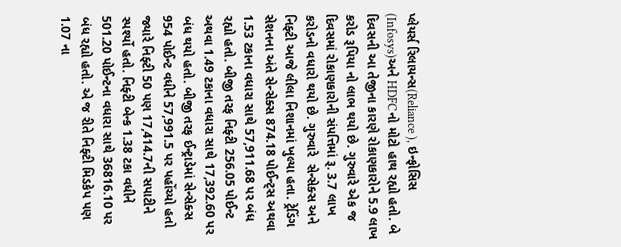પ્લેયર્સ રિલાયન્સ(Reliance ), ઇન્ફોસિસ (Infosys)અને HDFCનો મોટો હાથ રહ્યો હતો. બે દિવસની આ તેજીના કારણે રોકાણકારોને 5.9 લાખ કરોડ રૂપિયા નો લાભ થયો છે. ગુરુવારે એક જ દિવસમાં રોકાણકારોની સંપત્તિમાં રૂ. 3.7 લાખ કરોડનો વધારો થયો છે. ગુરુવારે  સેન્સેક્સ અને નિફ્ટી આજે લીલા નિશાનમાં ખુલ્યા હતા. ટ્રેડિંગ સેશનના અંતે સેન્સેક્સ 874.18 પોઈન્ટ્સ અથવા 1.53 ટકાના વધારા સાથે 57,911.68 પર બંધ રહ્યો હતો. બીજી તરફ નિફ્ટી 256.05 પોઈન્ટ અથવા 1.49 ટકાના વધારા સાથે 17,392.60 પર બંધ થયો હતો. બીજી તરફ ઈન્ટ્રાડેમાં સેન્સેક્સ 954 પોઈન્ટ વધીને 57,991.5 પર પહોંચ્યો હતો જ્યારે નિફ્ટી 50 પણ 17,414.7ની સપાટીને સ્પર્શ્યો હતો. નિફ્ટી બેન્ક 1.38 ટકા વધીને 501.20 પોઈન્ટના વધારા સાથે 36816.10 પર બંધ રહ્યો હતો. એ જ રીતે નિફ્ટી મિડકેપ પણ 1.07 ના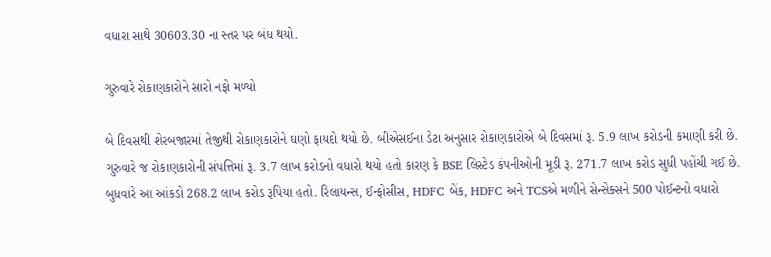વધારા સાથે 30603.30 ના સ્તર પર બંધ થયો.

ગુરુવારે રોકાણકારોને સારો નફો મળ્યો

બે દિવસથી શેરબજારમાં તેજીથી રોકાણકારોને ઘણો ફાયદો થયો છે. બીએસઈના ડેટા અનુસાર રોકાણકારોએ બે દિવસમાં રૂ. 5.9 લાખ કરોડની કમાણી કરી છે. ગુરુવારે જ રોકાણકારોની સંપત્તિમાં રૂ. 3.7 લાખ કરોડનો વધારો થયો હતો કારણ કે BSE લિસ્ટેડ કંપનીઓની મૂડી રૂ. 271.7 લાખ કરોડ સુધી પહોંચી ગઈ છે. બુધવારે આ આંકડો 268.2 લાખ કરોડ રૂપિયા હતો. રિલાયન્સ, ઈન્ફોસીસ, HDFC બેંક, HDFC અને TCSએ મળીને સેન્સેક્સને 500 પોઈન્ટનો વધારો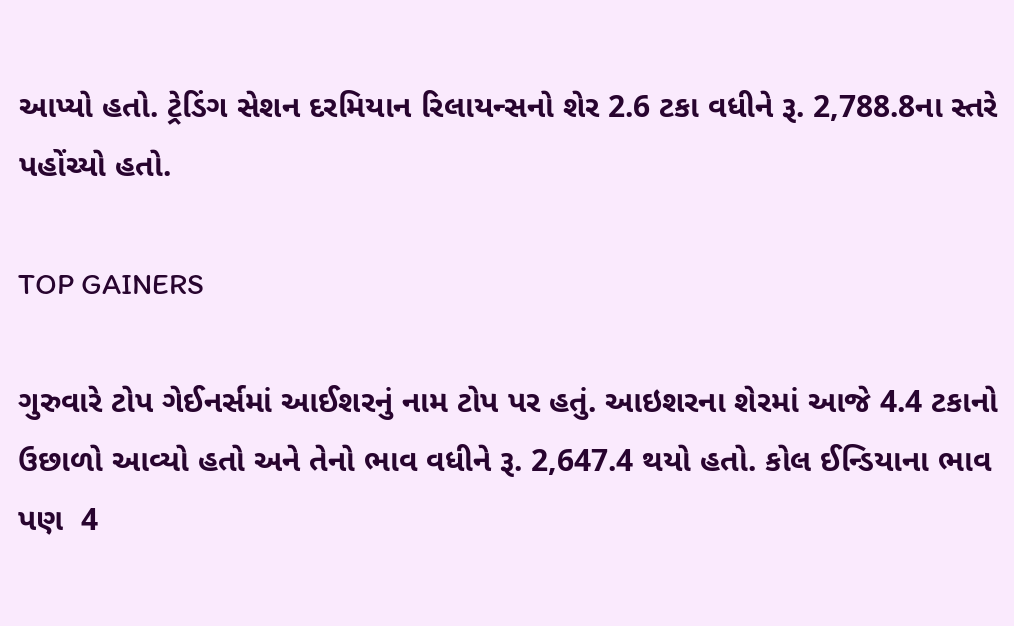આપ્યો હતો. ટ્રેડિંગ સેશન દરમિયાન રિલાયન્સનો શેર 2.6 ટકા વધીને રૂ. 2,788.8ના સ્તરે પહોંચ્યો હતો.

TOP GAINERS

ગુરુવારે ટોપ ગેઈનર્સમાં આઈશરનું નામ ટોપ પર હતું. આઇશરના શેરમાં આજે 4.4 ટકાનો ઉછાળો આવ્યો હતો અને તેનો ભાવ વધીને રૂ. 2,647.4 થયો હતો. કોલ ઈન્ડિયાના ભાવ પણ  4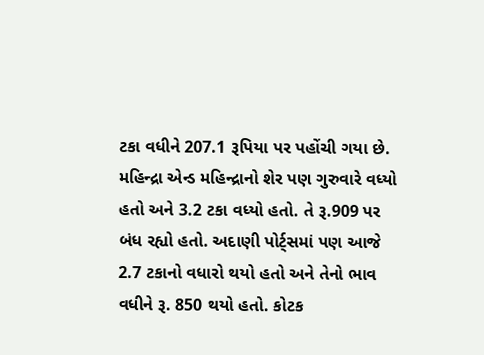ટકા વધીને 207.1 રૂપિયા પર પહોંચી ગયા છે. મહિન્દ્રા એન્ડ મહિન્દ્રાનો શેર પણ ગુરુવારે વધ્યો હતો અને 3.2 ટકા વધ્યો હતો. તે રૂ.909 પર બંધ રહ્યો હતો. અદાણી પોર્ટ્સમાં પણ આજે 2.7 ટકાનો વધારો થયો હતો અને તેનો ભાવ વધીને રૂ. 850 થયો હતો. કોટક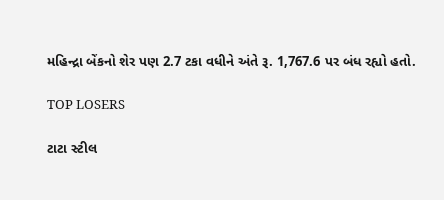મહિન્દ્રા બેંકનો શેર પણ 2.7 ટકા વધીને અંતે રૂ. 1,767.6 પર બંધ રહ્યો હતો.

TOP LOSERS

ટાટા સ્ટીલ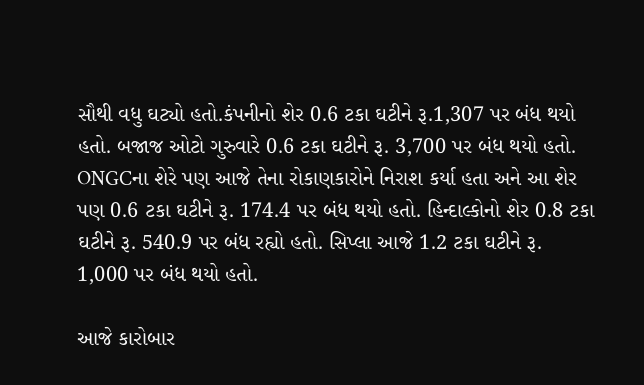સૌથી વધુ ઘટ્યો હતો.કંપનીનો શેર 0.6 ટકા ઘટીને રૂ.1,307 પર બંધ થયો હતો. બજાજ ઓટો ગુરુવારે 0.6 ટકા ઘટીને રૂ. 3,700 પર બંધ થયો હતો. ONGCના શેરે પણ આજે તેના રોકાણકારોને નિરાશ કર્યા હતા અને આ શેર પણ 0.6 ટકા ઘટીને રૂ. 174.4 પર બંધ થયો હતો. હિન્દાલ્કોનો શેર 0.8 ટકા ઘટીને રૂ. 540.9 પર બંધ રહ્યો હતો. સિપ્લા આજે 1.2 ટકા ઘટીને રૂ. 1,000 પર બંધ થયો હતો.

આજે કારોબાર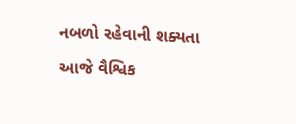નબળો રહેવાની શક્યતા

આજે વૈશ્વિક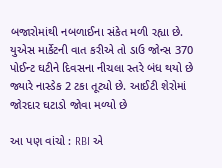બજારોમાંથી નબળાઈના સંકેત મળી રહ્યા છે. યુએસ માર્કેટની વાત કરીએ તો ડાઉ જોન્સ 370 પોઈન્ટ ઘટીને દિવસના નીચલા સ્તરે બંધ થયો છે જ્યારે નાસ્ડેક 2 ટકા તૂટ્યો છે. આઈટી શેરોમાં જોરદાર ઘટાડો જોવા મળ્યો છે

આ પણ વાંચો : RBI એ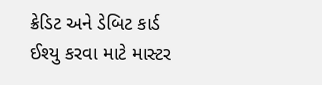ક્રેડિટ અને ડેબિટ કાર્ડ ઈશ્યુ કરવા માટે માસ્ટર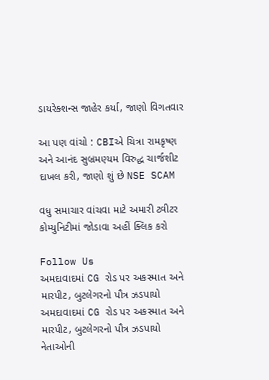ડાયરેક્શન્સ જાહેર કર્યા, જાણો વિગતવાર

આ પણ વાંચો : CBIએ ચિત્રા રામકૃષ્ણ અને આનંદ સુબ્રમણ્યમ વિરુદ્ધ ચાર્જશીટ દાખલ કરી, જાણો શું છે NSE SCAM

વધુ સમાચાર વાંચવા માટે અમારી ટ્વીટર કોમ્યુનિટીમાં જોડાવા અહીં ક્લિક કરો

Follow Us
અમદાવાદમાં CG રોડ પર અકસ્માત અને મારપીટ, બુટલેગરનો પૌત્ર ઝડપાયો
અમદાવાદમાં CG રોડ પર અકસ્માત અને મારપીટ, બુટલેગરનો પૌત્ર ઝડપાયો
નેતાઓની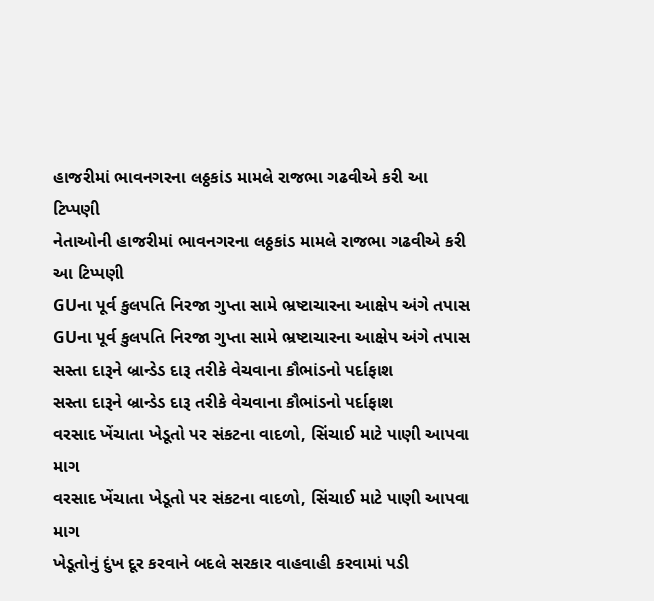હાજરીમાં ભાવનગરના લઠ્ઠકાંડ મામલે રાજભા ગઢવીએ કરી આ ટિપ્પણી
નેતાઓની હાજરીમાં ભાવનગરના લઠ્ઠકાંડ મામલે રાજભા ગઢવીએ કરી આ ટિપ્પણી
GUના પૂર્વ કુલપતિ નિરજા ગુપ્તા સામે ભ્રષ્ટાચારના આક્ષેપ અંગે તપાસ
GUના પૂર્વ કુલપતિ નિરજા ગુપ્તા સામે ભ્રષ્ટાચારના આક્ષેપ અંગે તપાસ
સસ્તા દારૂને બ્રાન્ડેડ દારૂ તરીકે વેચવાના કૌભાંડનો પર્દાફાશ
સસ્તા દારૂને બ્રાન્ડેડ દારૂ તરીકે વેચવાના કૌભાંડનો પર્દાફાશ
વરસાદ ખેંચાતા ખેડૂતો પર સંકટના વાદળો, સિંચાઈ માટે પાણી આપવા માગ
વરસાદ ખેંચાતા ખેડૂતો પર સંકટના વાદળો, સિંચાઈ માટે પાણી આપવા માગ
ખેડૂતોનું દુંખ દૂર કરવાને બદલે સરકાર વાહવાહી કરવામાં પડી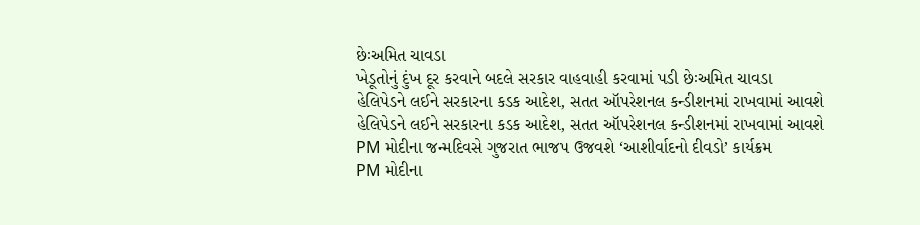છેઃઅમિત ચાવડા
ખેડૂતોનું દુંખ દૂર કરવાને બદલે સરકાર વાહવાહી કરવામાં પડી છેઃઅમિત ચાવડા
હેલિપેડને લઈને સરકારના કડક આદેશ, સતત ઑપરેશનલ કન્ડીશનમાં રાખવામાં આવશે
હેલિપેડને લઈને સરકારના કડક આદેશ, સતત ઑપરેશનલ કન્ડીશનમાં રાખવામાં આવશે
PM મોદીના જન્મદિવસે ગુજરાત ભાજપ ઉજવશે ‘આશીર્વાદનો દીવડો’ કાર્યક્રમ
PM મોદીના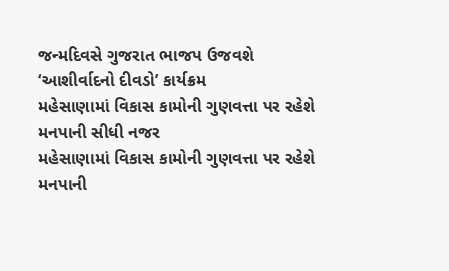જન્મદિવસે ગુજરાત ભાજપ ઉજવશે ‘આશીર્વાદનો દીવડો’ કાર્યક્રમ
મહેસાણામાં વિકાસ કામોની ગુણવત્તા પર રહેશે મનપાની સીધી નજર
મહેસાણામાં વિકાસ કામોની ગુણવત્તા પર રહેશે મનપાની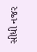સીધી નજર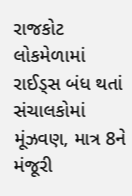રાજકોટ લોકમેળામાં રાઈડ્સ બંધ થતાં સંચાલકોમાં મૂંઝવણ, માત્ર 8ને મંજૂરી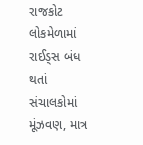રાજકોટ લોકમેળામાં રાઈડ્સ બંધ થતાં સંચાલકોમાં મૂંઝવણ, માત્ર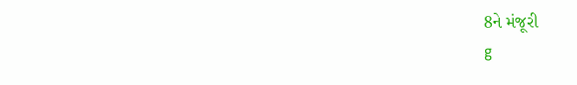8ને મંજૂરી
g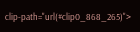clip-path="url(#clip0_868_265)">